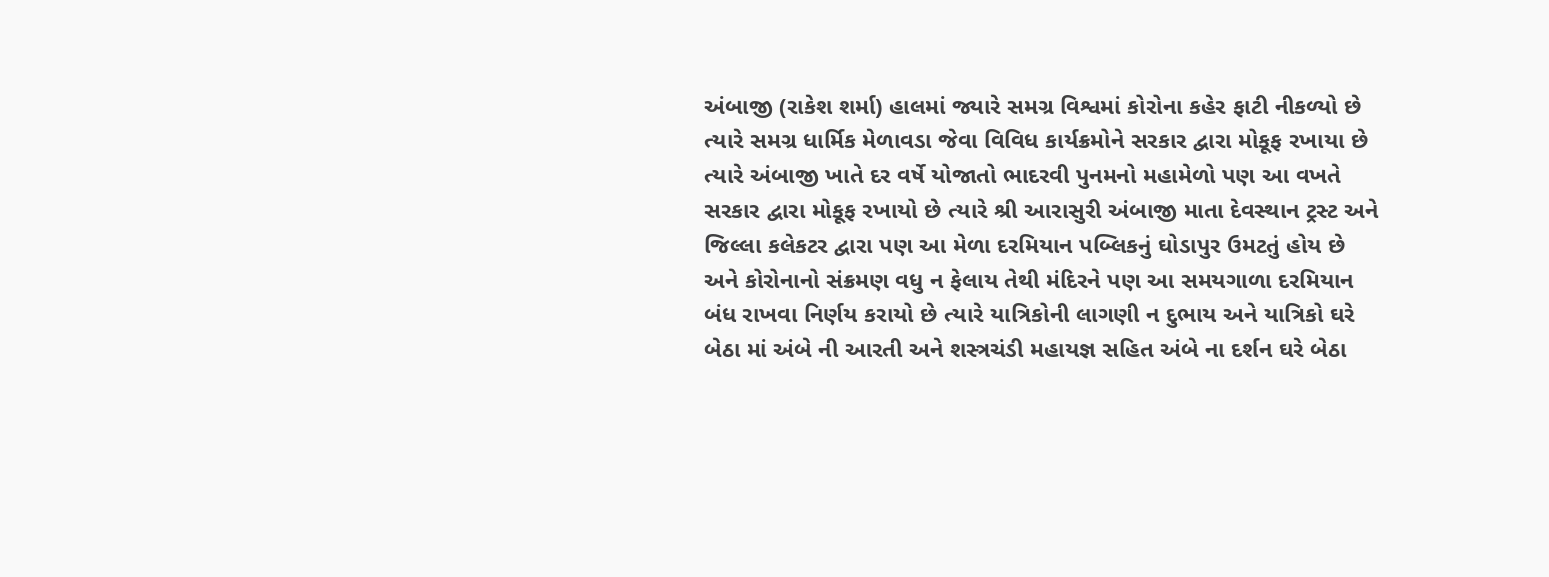અંબાજી (રાકેશ શર્મા) હાલમાં જ્યારે સમગ્ર વિશ્વમાં કોરોના કહેર ફાટી નીકળ્યો છે ત્યારે સમગ્ર ધાર્મિક મેળાવડા જેવા વિવિધ કાર્યક્રમોને સરકાર દ્વારા મોકૂફ રખાયા છે ત્યારે અંબાજી ખાતે દર વર્ષે યોજાતો ભાદરવી પુનમનો મહામેળો પણ આ વખતે સરકાર દ્વારા મોકૂફ રખાયો છે ત્યારે શ્રી આરાસુરી અંબાજી માતા દેવસ્થાન ટ્રસ્ટ અને જિલ્લા કલેકટર દ્વારા પણ આ મેળા દરમિયાન પબ્લિકનું ઘોડાપુર ઉમટતું હોય છે અને કોરોનાનો સંક્રમણ વધુ ન ફેલાય તેથી મંદિરને પણ આ સમયગાળા દરમિયાન બંધ રાખવા નિર્ણય કરાયો છે ત્યારે યાત્રિકોની લાગણી ન દુભાય અને યાત્રિકો ઘરે બેઠા માં અંબે ની આરતી અને શસ્ત્રચંડી મહાયજ્ઞ સહિત અંબે ના દર્શન ઘરે બેઠા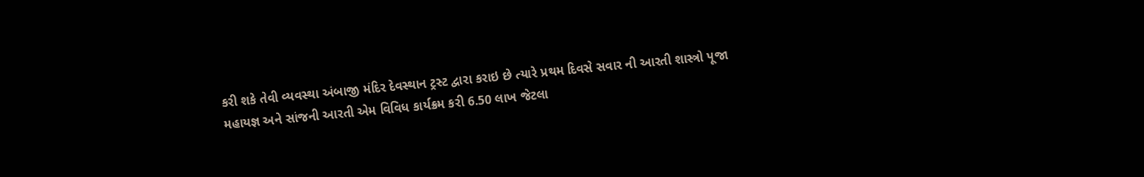કરી શકે તેવી વ્યવસ્થા અંબાજી મંદિર દેવસ્થાન ટ્રસ્ટ દ્વારા કરાઇ છે ત્યારે પ્રથમ દિવસે સવાર ની આરતી શાસ્ત્રો પૂજા મહાયજ્ઞ અને સાંજની આરતી એમ વિવિધ કાર્યક્રમ કરી 6.50 લાખ જેટલા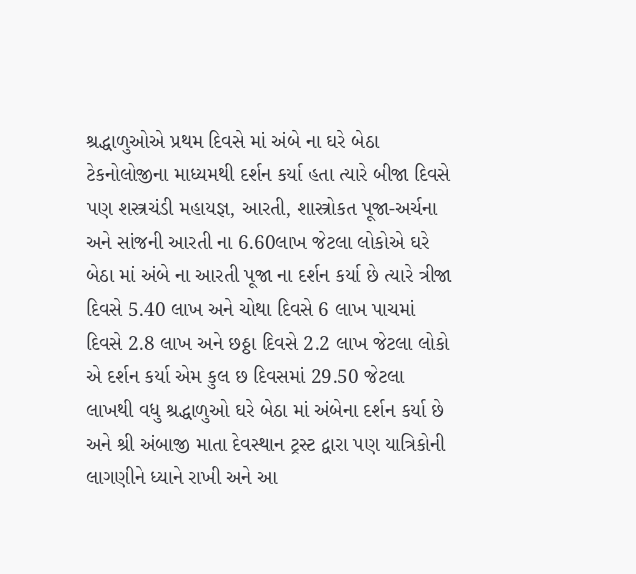શ્રદ્ધાળુઓએ પ્રથમ દિવસે માં અંબે ના ઘરે બેઠા ટેકનોલોજીના માધ્યમથી દર્શન કર્યા હતા ત્યારે બીજા દિવસે પણ શસ્ત્રચંડી મહાયજ્ઞ, આરતી, શાસ્ત્રોકત પૂજા-અર્ચના અને સાંજની આરતી ના 6.60લાખ જેટલા લોકોએ ઘરે બેઠા માં અંબે ના આરતી પૂજા ના દર્શન કર્યા છે ત્યારે ત્રીજા દિવસે 5.40 લાખ અને ચોથા દિવસે 6 લાખ પાચમાં દિવસે 2.8 લાખ અને છઠ્ઠા દિવસે 2.2 લાખ જેટલા લોકો એ દર્શન કર્યા એમ કુલ છ દિવસમાં 29.50 જેટલા લાખથી વધુ શ્રદ્ધાળુઓ ઘરે બેઠા માં અંબેના દર્શન કર્યા છે અને શ્રી અંબાજી માતા દેવસ્થાન ટ્રસ્ટ દ્વારા પણ યાત્રિકોની લાગણીને ધ્યાને રાખી અને આ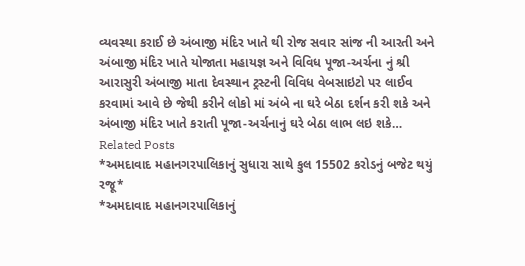વ્યવસ્થા કરાઈ છે અંબાજી મંદિર ખાતે થી રોજ સવાર સાંજ ની આરતી અને અંબાજી મંદિર ખાતે યોજાતા મહાયજ્ઞ અને વિવિધ પૂજા-અર્ચના નું શ્રી આરાસુરી અંબાજી માતા દેવસ્થાન ટ્રસ્ટની વિવિધ વેબસાઇટો પર લાઈવ કરવામાં આવે છે જેથી કરીને લોકો માં અંબે ના ઘરે બેઠા દર્શન કરી શકે અને અંબાજી મંદિર ખાતે કરાતી પૂજા-અર્ચનાનું ઘરે બેઠા લાભ લઇ શકે…
Related Posts
*અમદાવાદ મહાનગરપાલિકાનું સુધારા સાથે કુલ 15502 કરોડનું બજેટ થયું રજૂ*
*અમદાવાદ મહાનગરપાલિકાનું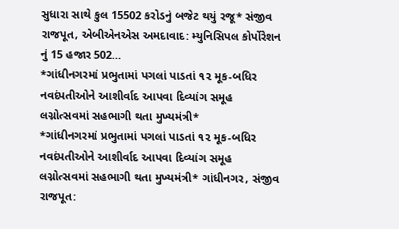સુધારા સાથે કુલ 15502 કરોડનું બજેટ થયું રજૂ* સંજીવ રાજપૂત, એબીએનએસ અમદાવાદ: મ્યુનિસિપલ કોર્પોરેશન નું 15 હજાર 502…
*ગાંધીનગરમાં પ્રભુતામાં પગલાં પાડતાં ૧૨ મૂક-બધિર નવદંપતીઓને આશીર્વાદ આપવા દિવ્યાંગ સમૂહ લગ્નોત્સવમાં સહભાગી થતા મુખ્યમંત્રી*
*ગાંધીનગરમાં પ્રભુતામાં પગલાં પાડતાં ૧૨ મૂક-બધિર નવદંપતીઓને આશીર્વાદ આપવા દિવ્યાંગ સમૂહ લગ્નોત્સવમાં સહભાગી થતા મુખ્યમંત્રી* ગાંધીનગર, સંજીવ રાજપૂત: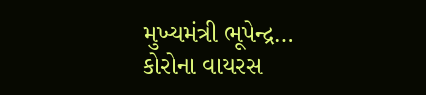મુખ્યમંત્રી ભૂપેન્દ્ર…
કોરોના વાયરસ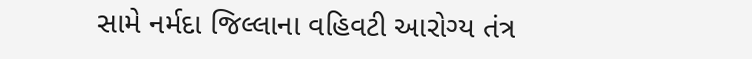સામે નર્મદા જિલ્લાના વહિવટી આરોગ્ય તંત્ર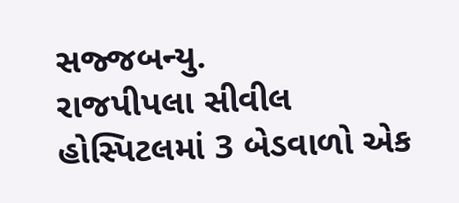સજ્જબન્યુ.
રાજપીપલા સીવીલ હોસ્પિટલમાં 3 બેડવાળો એક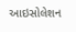આઇસોલેશન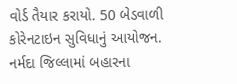વોર્ડ તૈયાર કરાયો. 50 બેડવાળી કોરેનટાઇન સુવિધાનું આયોજન. નર્મદા જિલ્લામાં બહારના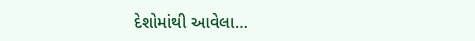દેશોમાંથી આવેલા…